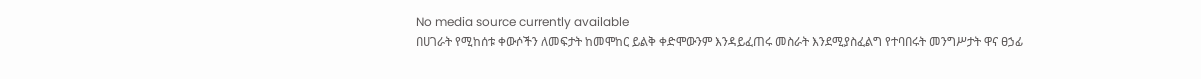No media source currently available
በሀገራት የሚከሰቱ ቀውሶችን ለመፍታት ከመሞከር ይልቅ ቀድሞውንም እንዳይፈጠሩ መስራት እንደሚያስፈልግ የተባበሩት መንግሥታት ዋና ፀኃፊ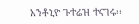አንቶኒዮ ጉተሬዝ ተናገሩ፡፡